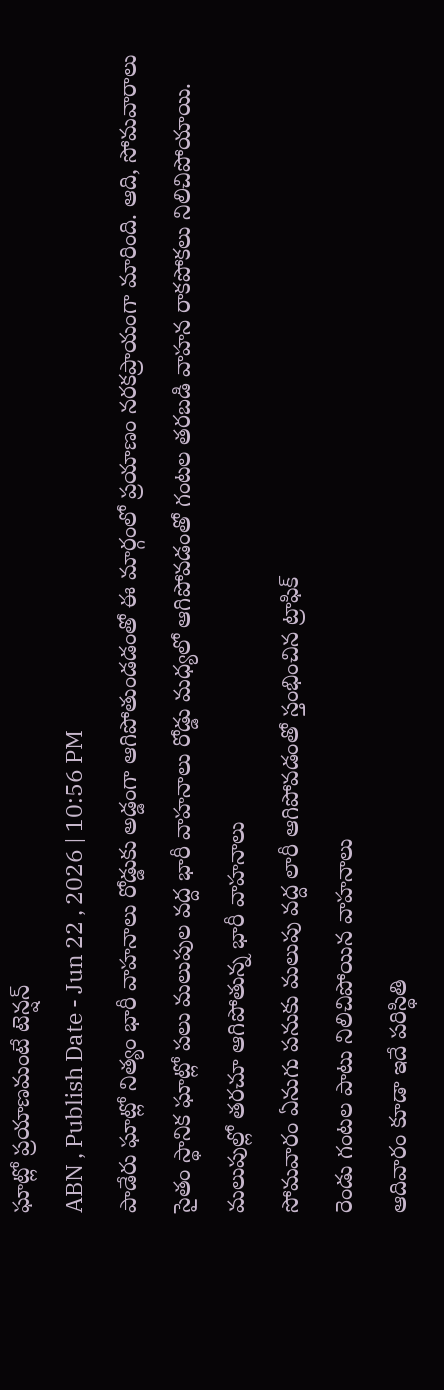ఘాట్లో ప్రయాణమంటే టెన్షన్
ABN , Publish Date - Jun 22 , 2026 | 10:56 PM
పాడేరు ఘాట్లో నిత్యం భారీ వాహనాలు రోడ్డుకు అడ్డంగా ఆగిపోతుండడంతో ఈ మార్గంలో ప్రయాణం నరకప్రాయంగా మారింది. ఆది, సోమవారాలు సైతం స్థానిక ఘాట్లో పలు మలుపుల వద్ద భారీ వాహనాలు రోడ్డు మధ్యలో ఆగిపోవడంతో గంటల తరబడి వాహన రాకపోకలు నిలిచిపోయాయి.
మలుపుల్లో తరచూ ఆగిపోతున్న భారీ వాహనాలు
సోమవారం ఏనుగు పనుకు మలుపు వద్ద లారీ ఆగిపోవడంతో స్తంభించిన ట్రాఫిక్
రెండు గంటల పాటు నిలిచిపోయిన వాహనాలు
ఆదివారం కూడా ఇదే పరిస్థితి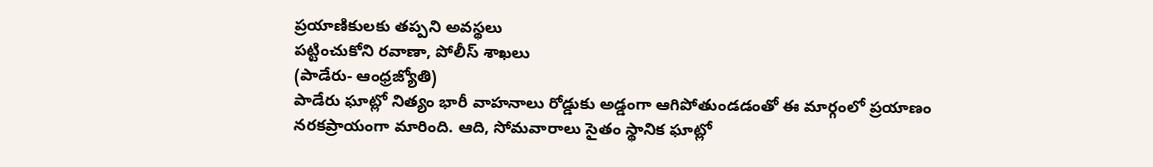ప్రయాణికులకు తప్పని అవస్థలు
పట్టించుకోని రవాణా, పోలీస్ శాఖలు
(పాడేరు- ఆంధ్రజ్యోతి)
పాడేరు ఘాట్లో నిత్యం భారీ వాహనాలు రోడ్డుకు అడ్డంగా ఆగిపోతుండడంతో ఈ మార్గంలో ప్రయాణం నరకప్రాయంగా మారింది. ఆది, సోమవారాలు సైతం స్థానిక ఘాట్లో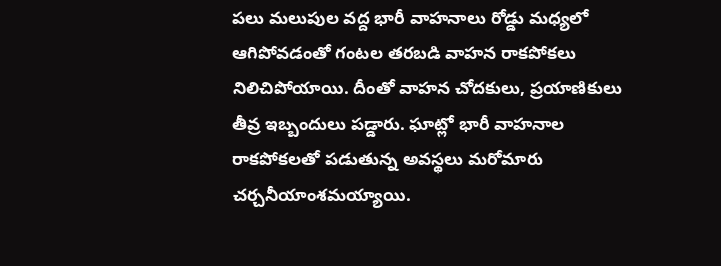పలు మలుపుల వద్ద భారీ వాహనాలు రోడ్డు మధ్యలో ఆగిపోవడంతో గంటల తరబడి వాహన రాకపోకలు నిలిచిపోయాయి. దీంతో వాహన చోదకులు, ప్రయాణికులు తీవ్ర ఇబ్బందులు పడ్డారు. ఘాట్లో భారీ వాహనాల రాకపోకలతో పడుతున్న అవస్థలు మరోమారు చర్చనీయాంశమయ్యాయి.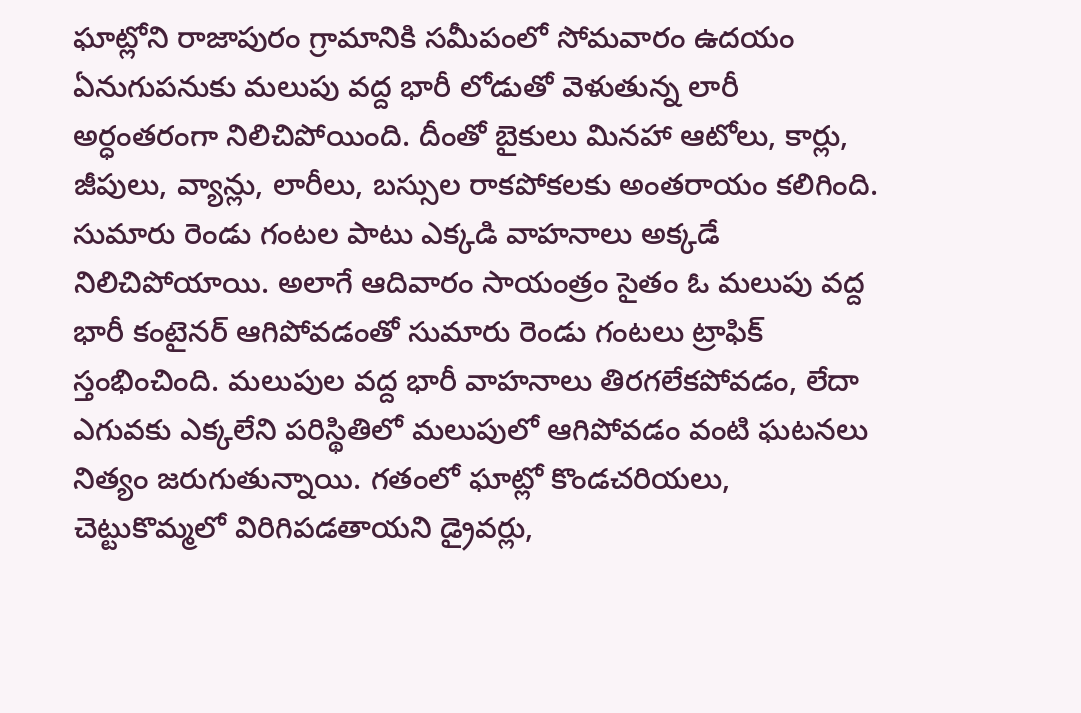ఘాట్లోని రాజాపురం గ్రామానికి సమీపంలో సోమవారం ఉదయం ఏనుగుపనుకు మలుపు వద్ద భారీ లోడుతో వెళుతున్న లారీ అర్ధంతరంగా నిలిచిపోయింది. దీంతో బైకులు మినహా ఆటోలు, కార్లు, జీపులు, వ్యాన్లు, లారీలు, బస్సుల రాకపోకలకు అంతరాయం కలిగింది. సుమారు రెండు గంటల పాటు ఎక్కడి వాహనాలు అక్కడే నిలిచిపోయాయి. అలాగే ఆదివారం సాయంత్రం సైతం ఓ మలుపు వద్ద భారీ కంటైనర్ ఆగిపోవడంతో సుమారు రెండు గంటలు ట్రాఫిక్ స్తంభించింది. మలుపుల వద్ద భారీ వాహనాలు తిరగలేకపోవడం, లేదా ఎగువకు ఎక్కలేని పరిస్థితిలో మలుపులో ఆగిపోవడం వంటి ఘటనలు నిత్యం జరుగుతున్నాయి. గతంలో ఘాట్లో కొండచరియలు, చెట్టుకొమ్మలో విరిగిపడతాయని డ్రైవర్లు,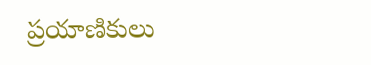ప్రయాణికులు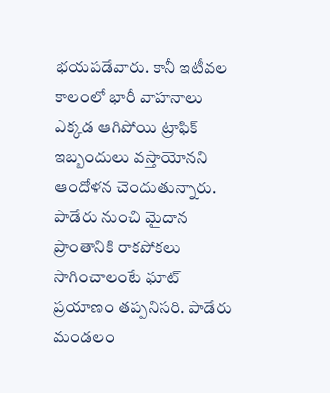భయపడేవారు. కానీ ఇటీవల కాలంలో భారీ వాహనాలు ఎక్కడ ఆగిపోయి ట్రాఫిక్ ఇబ్బందులు వస్తాయోనని ఆందోళన చెందుతున్నారు. పాడేరు నుంచి మైదాన ప్రాంతానికి రాకపోకలు సాగించాలంటే ఘాట్ ప్రయాణం తప్పనిసరి. పాడేరు మండలం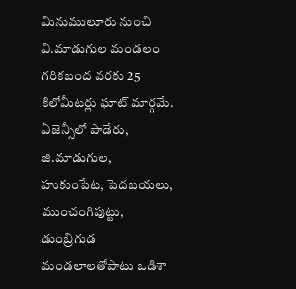మినుములూరు నుంచి వి.మాడుగుల మండలం గరికబంద వరకు 25 కిలోమీటర్లు ఘాట్ మార్గమే. ఏజెన్సీలో పాడేరు, జి.మాడుగుల, హుకుంపేట, పెదబయలు, ముంచంగిపుట్టు, డుంబ్రిగుడ మండలాలతోపాటు ఒడిశా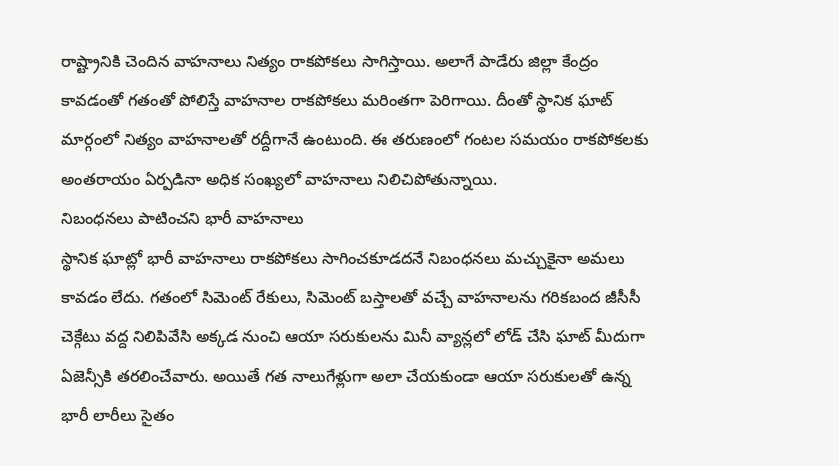రాష్ట్రానికి చెందిన వాహనాలు నిత్యం రాకపోకలు సాగిస్తాయి. అలాగే పాడేరు జిల్లా కేంద్రం కావడంతో గతంతో పోలిస్తే వాహనాల రాకపోకలు మరింతగా పెరిగాయి. దీంతో స్థానిక ఘాట్ మార్గంలో నిత్యం వాహనాలతో రద్దీగానే ఉంటుంది. ఈ తరుణంలో గంటల సమయం రాకపోకలకు అంతరాయం ఏర్పడినా అధిక సంఖ్యలో వాహనాలు నిలిచిపోతున్నాయి.
నిబంధనలు పాటించని భారీ వాహనాలు
స్థానిక ఘాట్లో భారీ వాహనాలు రాకపోకలు సాగించకూడదనే నిబంధనలు మచ్చుకైనా అమలు కావడం లేదు. గతంలో సిమెంట్ రేకులు, సిమెంట్ బస్తాలతో వచ్చే వాహనాలను గరికబంద జీసీసీ చెక్గేటు వద్ద నిలిపివేసి అక్కడ నుంచి ఆయా సరుకులను మినీ వ్యాన్లలో లోడ్ చేసి ఘాట్ మీదుగా ఏజెన్సీకి తరలించేవారు. అయితే గత నాలుగేళ్లుగా అలా చేయకుండా ఆయా సరుకులతో ఉన్న భారీ లారీలు సైతం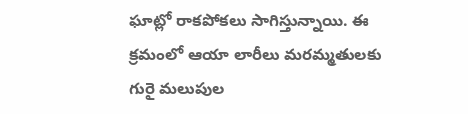ఘాట్లో రాకపోకలు సాగిస్తున్నాయి. ఈ క్రమంలో ఆయా లారీలు మరమ్మతులకు గురై మలుపుల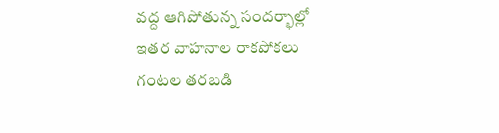వద్ద ఆగిపోతున్న సందర్భాల్లో ఇతర వాహనాల రాకపోకలు గంటల తరబడి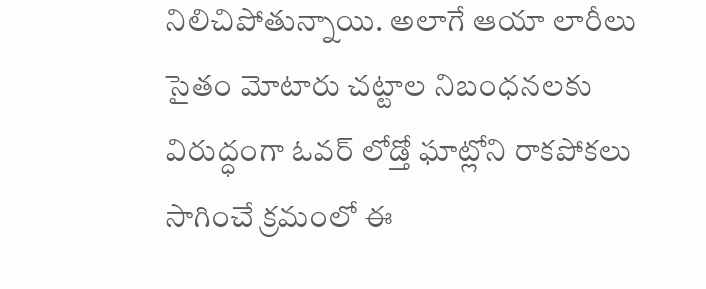నిలిచిపోతున్నాయి. అలాగే ఆయా లారీలు సైతం మోటారు చట్టాల నిబంధనలకు విరుద్ధంగా ఓవర్ లోడ్తో ఘాట్లోని రాకపోకలు సాగించే క్రమంలో ఈ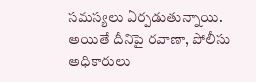సమస్యలు ఏర్పడుతున్నాయి. అయితే దీనిపై రవాణా, పోలీసు అధికారులు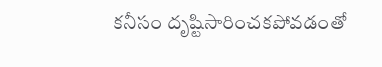కనీసం దృష్టిసారించకపోవడంతో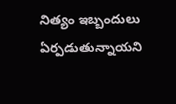నిత్యం ఇబ్బందులు ఏర్పడుతున్నాయని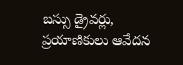బస్సు డ్రైవర్లు, ప్రయాణికులు ఆవేదన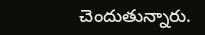చెందుతున్నారు.